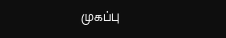முகப்பு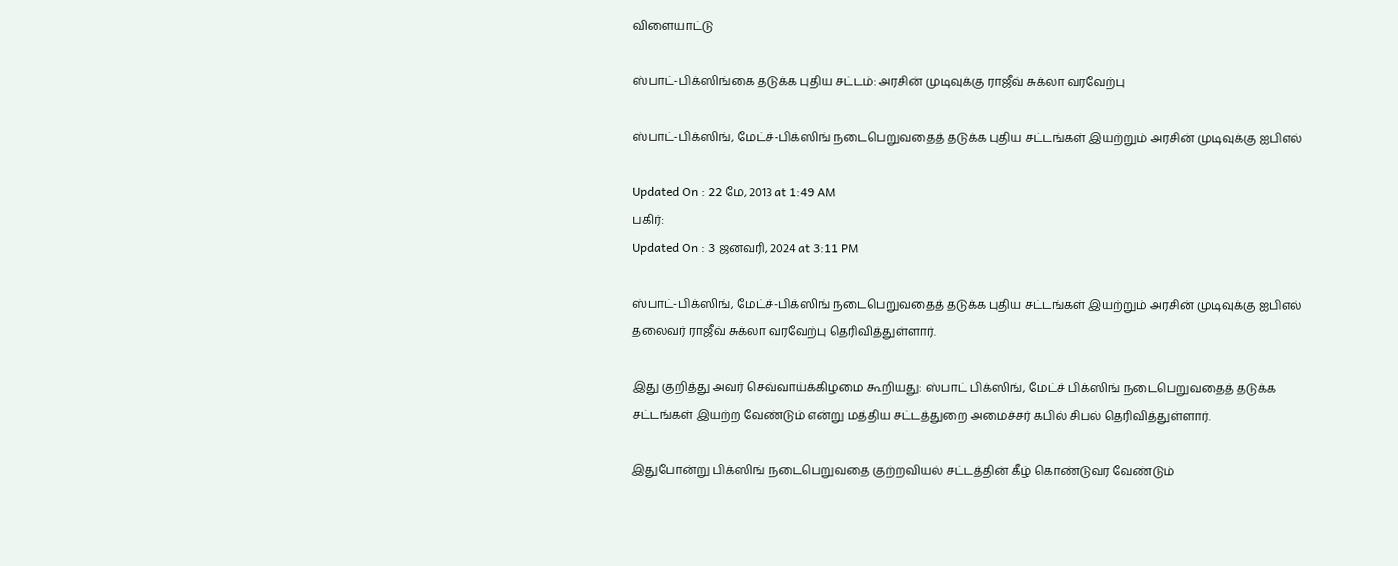விளையாட்டு

ஸ்பாட்-பிக்ஸிங்கை தடுக்க புதிய சட்டம்: அரசின் முடிவுக்கு ராஜீவ் சுக்லா வரவேற்பு

ஸ்பாட்-பிக்ஸிங், மேட்ச்-பிக்ஸிங் நடைபெறுவதைத் தடுக்க புதிய சட்டங்கள் இயற்றும் அரசின் முடிவுக்கு ஐபிஎல்

Updated On : 22 மே, 2013 at 1:49 AM
பகிர்:
Updated On : 3 ஜனவரி, 2024 at 3:11 PM

ஸ்பாட்-பிக்ஸிங், மேட்ச்-பிக்ஸிங் நடைபெறுவதைத் தடுக்க புதிய சட்டங்கள் இயற்றும் அரசின் முடிவுக்கு ஐபிஎல் தலைவர் ராஜீவ் சுக்லா வரவேற்பு தெரிவித்துள்ளார்.

இது குறித்து அவர் செவ்வாய்க்கிழமை கூறியது: ஸ்பாட் பிக்ஸிங், மேட்ச் பிக்ஸிங் நடைபெறுவதைத் தடுக்க சட்டங்கள் இயற்ற வேண்டும் என்று மத்திய சட்டத்துறை அமைச்சர் கபில் சிபல் தெரிவித்துள்ளார்.

இதுபோன்று பிக்ஸிங் நடைபெறுவதை குற்றவியல் சட்டத்தின் கீழ் கொண்டுவர வேண்டும்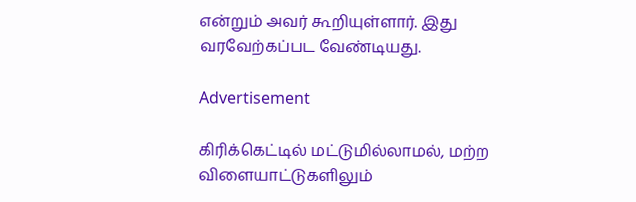என்றும் அவர் கூறியுள்ளார். இது வரவேற்கப்பட வேண்டியது.

Advertisement

கிரிக்கெட்டில் மட்டுமில்லாமல், மற்ற விளையாட்டுகளிலும்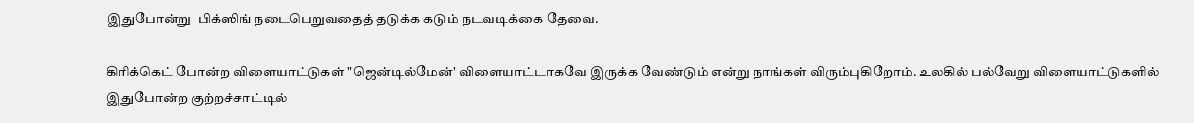இதுபோன்று  பிக்ஸிங் நடைபெறுவதைத் தடுக்க கடும் நடவடிக்கை தேவை.

கிரிக்கெட் போன்ற விளையாட்டுகள் "ஜென்டில்மேன்' விளையாட்டாகவே இருக்க வேண்டும் என்று நாங்கள் விரும்புகிறோம். உலகில் பல்வேறு விளையாட்டுகளில் இதுபோன்ற குற்றச்சாட்டில்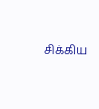சிக்கிய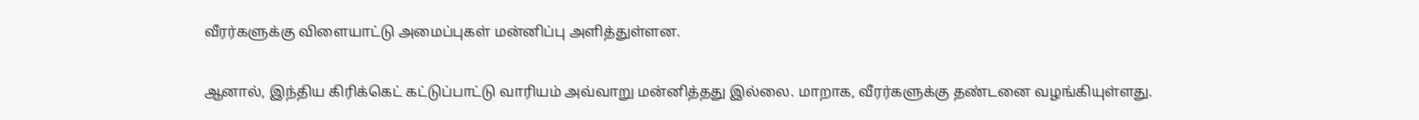வீரர்களுக்கு விளையாட்டு அமைப்புகள் மன்னிப்பு அளித்துள்ளன.

ஆனால், இந்திய கிரிக்கெட் கட்டுப்பாட்டு வாரியம் அவ்வாறு மன்னித்தது இல்லை. மாறாக, வீரர்களுக்கு தண்டனை வழங்கியுள்ளது.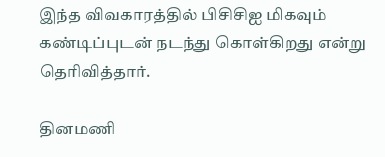இந்த விவகாரத்தில் பிசிசிஐ மிகவும் கண்டிப்புடன் நடந்து கொள்கிறது என்று தெரிவித்தார்.

தினமணி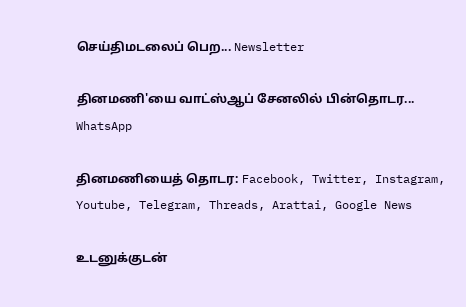செய்திமடலைப் பெற... Newsletter

தினமணி'யை வாட்ஸ்ஆப் சேனலில் பின்தொடர... WhatsApp

தினமணியைத் தொடர: Facebook, Twitter, Instagram, Youtube, Telegram, Threads, Arattai, Google News

உடனுக்குடன்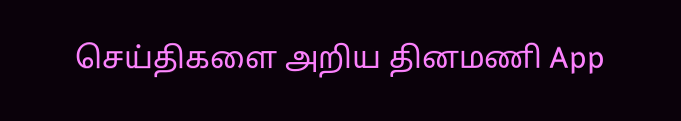செய்திகளை அறிய தினமணி App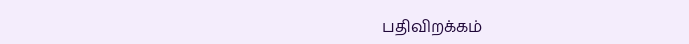பதிவிறக்கம்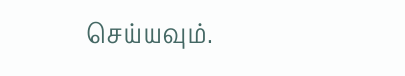செய்யவும்.